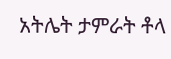አትሌት ታምራት ቶላ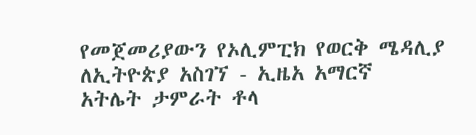የመጀመሪያውን የኦሊምፒክ የወርቅ ሜዳሊያ ለኢትዮጵያ አስገኘ - ኢዜአ አማርኛ
አትሌት ታምራት ቶላ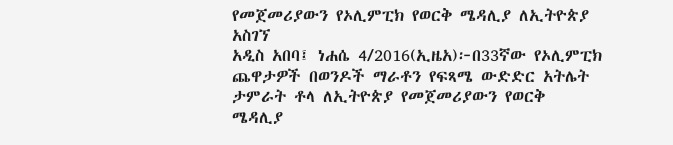የመጀመሪያውን የኦሊምፒክ የወርቅ ሜዳሊያ ለኢትዮጵያ አስገኘ
አዲስ አበባ፤ ነሐሴ 4/2016(ኢዜአ)፦በ33ኛው የኦሊምፒክ ጨዋታዎች በወንዶች ማራቶን የፍጻሜ ውድድር አትሌት ታምራት ቶላ ለኢትዮጵያ የመጀመሪያውን የወርቅ ሜዳሊያ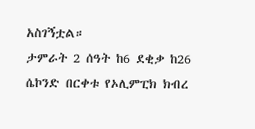አስገኝቷል።
ታምራት 2 ሰዓት ከ6 ደቂቃ ከ26 ሴኮንድ በርቀቱ የኦሊምፒክ ክብረ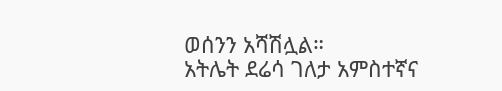ወሰንን አሻሽሏል።
አትሌት ደሬሳ ገለታ አምስተኛና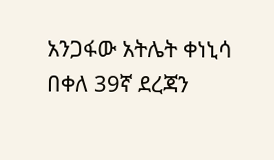አንጋፋው አትሌት ቀነኒሳ በቀለ 39ኛ ደረጃን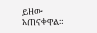ይዘው አጠናቀዋል።